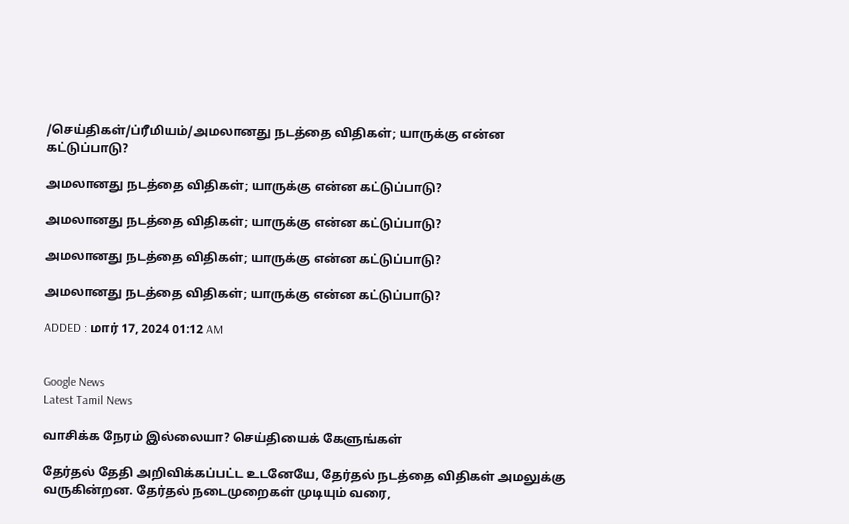/செய்திகள்/ப்ரீமியம்/அமலானது நடத்தை விதிகள்; யாருக்கு என்ன கட்டுப்பாடு?

அமலானது நடத்தை விதிகள்; யாருக்கு என்ன கட்டுப்பாடு?

அமலானது நடத்தை விதிகள்; யாருக்கு என்ன கட்டுப்பாடு?

அமலானது நடத்தை விதிகள்; யாருக்கு என்ன கட்டுப்பாடு?

அமலானது நடத்தை விதிகள்; யாருக்கு என்ன கட்டுப்பாடு?

ADDED : மார் 17, 2024 01:12 AM


Google News
Latest Tamil News

வாசிக்க நேரம் இல்லையா? செய்தியைக் கேளுங்கள்

தேர்தல் தேதி அறிவிக்கப்பட்ட உடனேயே, தேர்தல் நடத்தை விதிகள் அமலுக்கு வருகின்றன. தேர்தல் நடைமுறைகள் முடியும் வரை,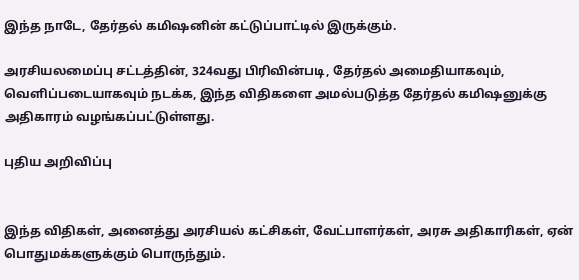இந்த நாடே, தேர்தல் கமிஷனின் கட்டுப்பாட்டில் இருக்கும்.

அரசியலமைப்பு சட்டத்தின், 324வது பிரிவின்படி, தேர்தல் அமைதியாகவும், வெளிப்படையாகவும் நடக்க, இந்த விதிகளை அமல்படுத்த தேர்தல் கமிஷனுக்கு அதிகாரம் வழங்கப்பட்டுள்ளது.

புதிய அறிவிப்பு


இந்த விதிகள், அனைத்து அரசியல் கட்சிகள், வேட்பாளர்கள், அரசு அதிகாரிகள், ஏன் பொதுமக்களுக்கும் பொருந்தும்.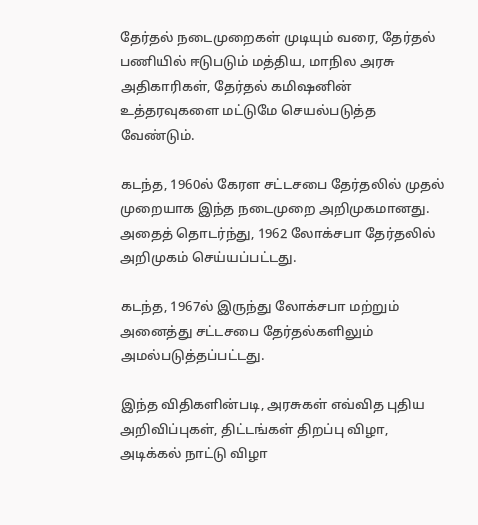தேர்தல் நடைமுறைகள் முடியும் வரை, தேர்தல் பணியில் ஈடுபடும் மத்திய, மாநில அரசு அதிகாரிகள், தேர்தல் கமிஷனின் உத்தரவுகளை மட்டுமே செயல்படுத்த வேண்டும்.

கடந்த, 1960ல் கேரள சட்டசபை தேர்தலில் முதல் முறையாக இந்த நடைமுறை அறிமுகமானது. அதைத் தொடர்ந்து, 1962 லோக்சபா தேர்தலில் அறிமுகம் செய்யப்பட்டது.

கடந்த, 1967ல் இருந்து லோக்சபா மற்றும் அனைத்து சட்டசபை தேர்தல்களிலும் அமல்படுத்தப்பட்டது.

இந்த விதிகளின்படி, அரசுகள் எவ்வித புதிய அறிவிப்புகள், திட்டங்கள் திறப்பு விழா, அடிக்கல் நாட்டு விழா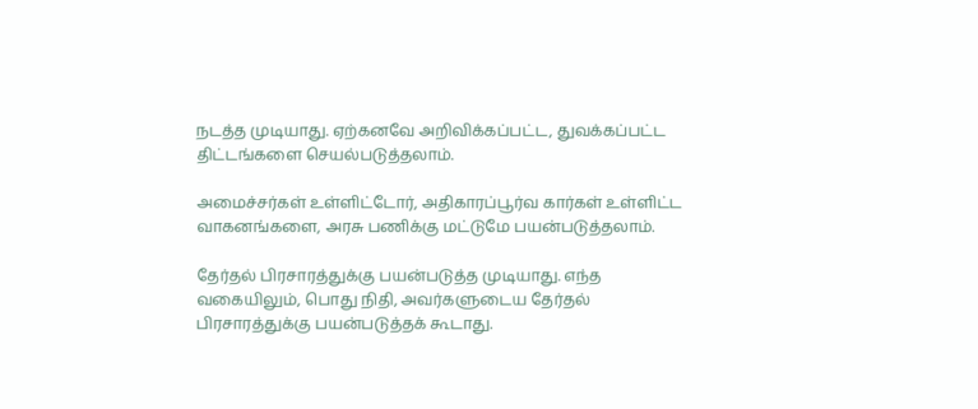நடத்த முடியாது. ஏற்கனவே அறிவிக்கப்பட்ட, துவக்கப்பட்ட திட்டங்களை செயல்படுத்தலாம்.

அமைச்சர்கள் உள்ளிட்டோர், அதிகாரப்பூர்வ கார்கள் உள்ளிட்ட வாகனங்களை, அரசு பணிக்கு மட்டுமே பயன்படுத்தலாம்.

தேர்தல் பிரசாரத்துக்கு பயன்படுத்த முடியாது. எந்த வகையிலும், பொது நிதி, அவர்களுடைய தேர்தல் பிரசாரத்துக்கு பயன்படுத்தக் கூடாது.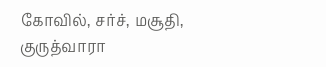கோவில், சர்ச், மசூதி, குருத்வாரா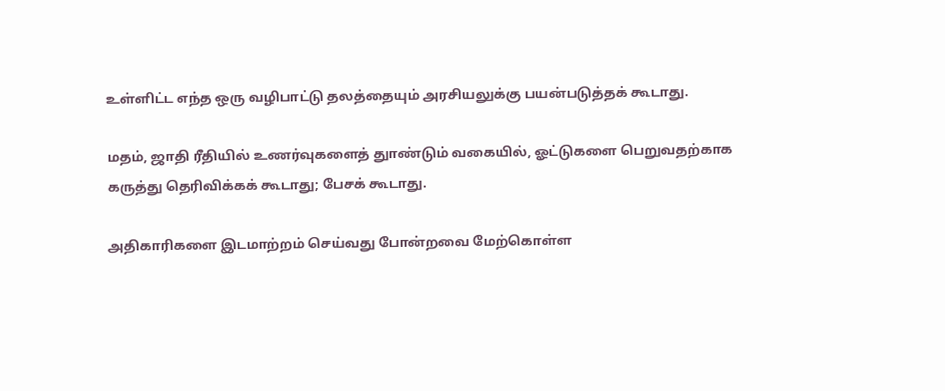உள்ளிட்ட எந்த ஒரு வழிபாட்டு தலத்தையும் அரசியலுக்கு பயன்படுத்தக் கூடாது.

மதம், ஜாதி ரீதியில் உணர்வுகளைத் துாண்டும் வகையில், ஓட்டுகளை பெறுவதற்காக கருத்து தெரிவிக்கக் கூடாது; பேசக் கூடாது.

அதிகாரிகளை இடமாற்றம் செய்வது போன்றவை மேற்கொள்ள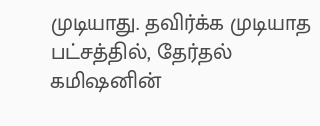முடியாது. தவிர்க்க முடியாத பட்சத்தில், தேர்தல் கமிஷனின்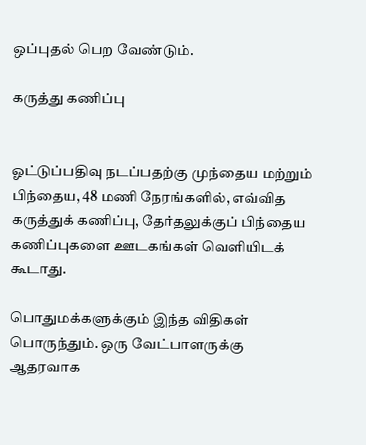ஒப்புதல் பெற வேண்டும்.

கருத்து கணிப்பு


ஓட்டுப்பதிவு நடப்பதற்கு முந்தைய மற்றும் பிந்தைய, 48 மணி நேரங்களில், எவ்வித கருத்துக் கணிப்பு, தேர்தலுக்குப் பிந்தைய கணிப்புகளை ஊடகங்கள் வெளியிடக் கூடாது.

பொதுமக்களுக்கும் இந்த விதிகள் பொருந்தும். ஒரு வேட்பாளருக்கு ஆதரவாக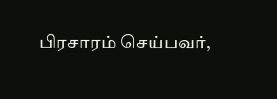பிரசாரம் செய்பவர்,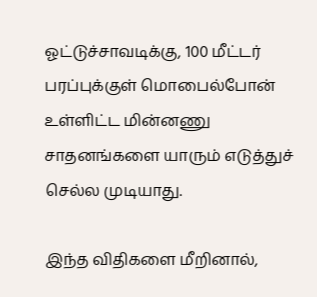ஓட்டுச்சாவடிக்கு, 100 மீட்டர் பரப்புக்குள் மொபைல்போன் உள்ளிட்ட மின்னணு சாதனங்களை யாரும் எடுத்துச் செல்ல முடியாது.

இந்த விதிகளை மீறினால்,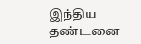இந்திய தண்டனை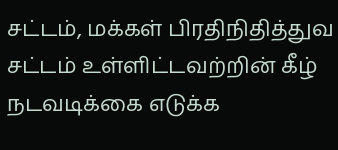சட்டம், மக்கள் பிரதிநிதித்துவ சட்டம் உள்ளிட்டவற்றின் கீழ் நடவடிக்கை எடுக்க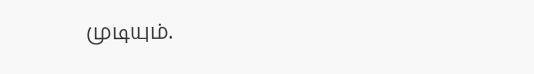முடியும்.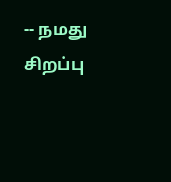-- நமது சிறப்பு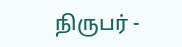நிருபர் -